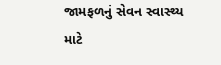જામફળનું સેવન સ્વાસ્થ્ય માટે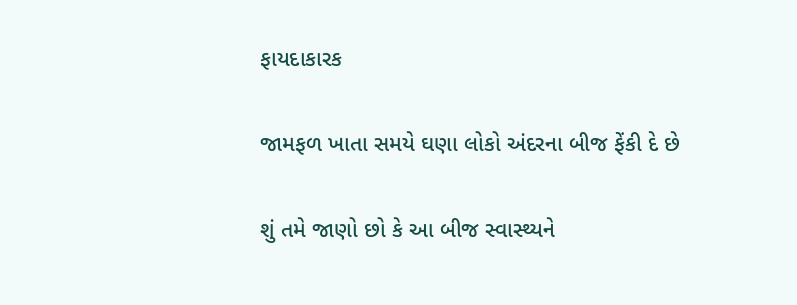ફાયદાકારક

જામફળ ખાતા સમયે ઘણા લોકો અંદરના બીજ ફેંકી દે છે

શું તમે જાણો છો કે આ બીજ સ્વાસ્થ્યને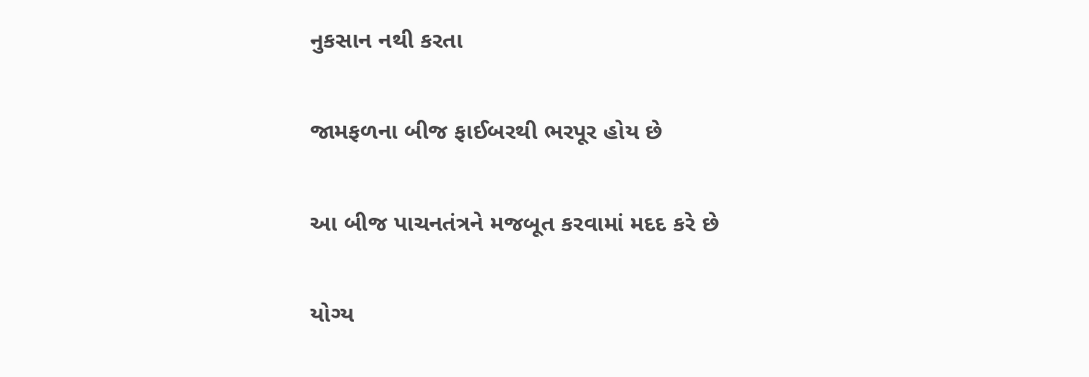નુકસાન નથી કરતા

જામફળના બીજ ફાઈબરથી ભરપૂર હોય છે

આ બીજ પાચનતંત્રને મજબૂત કરવામાં મદદ કરે છે

યોગ્ય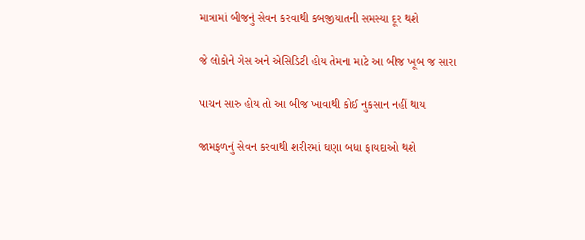માત્રામાં બીજનું સેવન કરવાથી કબજીયાતની સમસ્યા દૂર થશે

જે લોકોને ગેસ અને એસિડિટી હોય તેમના માટે આ બીજ ખૂબ જ સારા

પાચન સારુ હોય તો આ બીજ ખાવાથી કોઈ નુકસાન નહીં થાય

જામફળનું સેવન કરવાથી શરીરમાં ઘણા બધા ફાયદાઓ થશે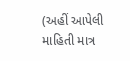(અહીં આપેલી માહિતી માત્ર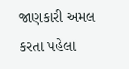જાણકારી અમલ કરતા પહેલા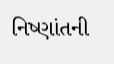નિષ્ણાંતની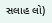સલાહ લો)